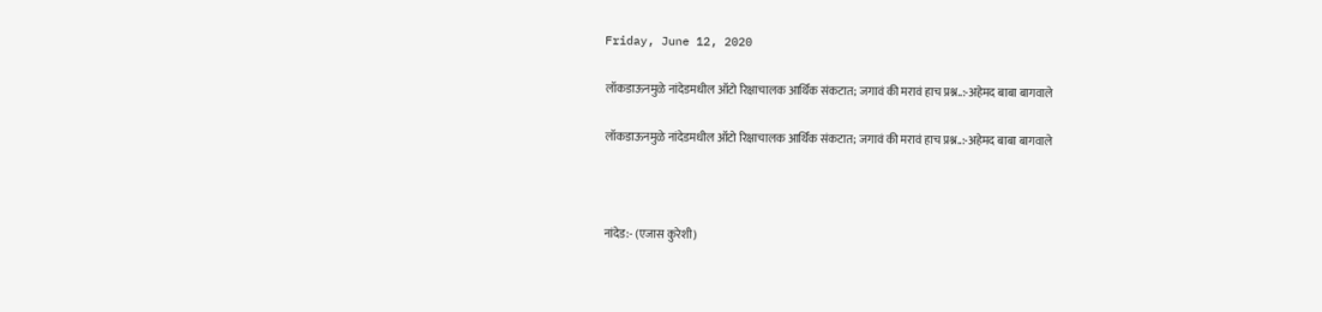Friday, June 12, 2020

लॉकडाऊनमुळे नांदेडमधील ऑटो रिक्षाचालक आर्थिक संकटात; जगावं की मरावं हाच प्रश्न..:-अहेमद बाबा बागवाले

लॉकडाऊनमुळे नांदेडमधील ऑटो रिक्षाचालक आर्थिक संकटात; जगावं की मरावं हाच प्रश्न..:-अहेमद बाबा बागवाले



नांदेड:- (एजास कुरेशी)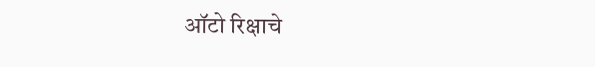ऑटो रिक्षाचे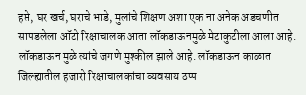हप्ते, घर खर्च, घराचे भाडे, मुलांचे शिक्षण अशा एक ना अनेक अडचणीत सापडलेला ऑटो रिक्षाचालक आता लॉकडाऊनमुळे मेटाकुटीला आला आहे. लॉकडाऊन मुळे त्यांचे जगणे मुश्कील झाले आहे. लॉकडाऊन काळात जिल्ह्यातील हजारो रिक्षाचालकांचा व्यवसाय ठप्प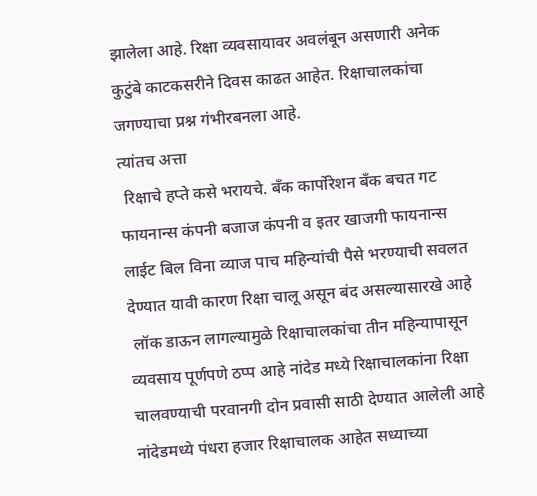झालेला आहे. रिक्षा व्यवसायावर अवलंबून असणारी अनेक कुटुंबे काटकसरीने दिवस काढत आहेत. रिक्षाचालकांचा जगण्याचा प्रश्न गंभीरबनला आहे.
त्यांतच अत्ता
 रिक्षाचे हप्ते कसे भरायचे. बँक कार्पोरेशन बँक बचत गट फायनान्स कंपनी बजाज कंपनी व इतर खाजगी फायनान्स लाईट बिल विना व्याज पाच महिन्यांची पैसे भरण्याची सवलत देण्यात यावी कारण रिक्षा चालू असून बंद असल्यासारखे आहे
 लॉक डाऊन लागल्यामुळे रिक्षाचालकांचा तीन महिन्यापासून व्यवसाय पूर्णपणे ठप्प आहे नांदेड मध्ये रिक्षाचालकांना रिक्षा चालवण्याची परवानगी दोन प्रवासी साठी देण्यात आलेली आहे नांदेडमध्ये पंधरा हजार रिक्षाचालक आहेत सध्याच्या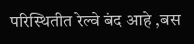परिस्थितीत रेल्वे बंद आहे ,बस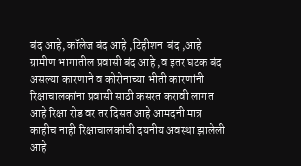बंद आहे, कॉलेज बंद आहे ,टिहीशन  बंद ,आहे ग्रामीण भागातील प्रवासी बंद आहे ,व इतर घटक बंद असल्या कारणाने व कोरोनाच्या भीती कारणांनी रिक्षाचालकांना प्रवासी साठी कसरत करावी लागत आहे रिक्षा रोड वर तर दिसत आहे आमदनी मात्र काहीच नाही रिक्षाचालकांची दयनीय अवस्था झालेली आहे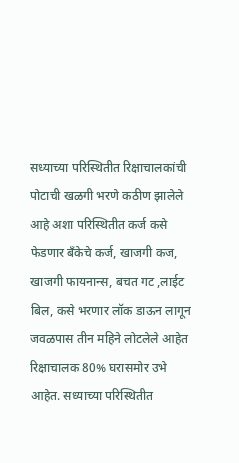सध्याच्या परिस्थितीत रिक्षाचालकांची पोटाची खळगी भरणे कठीण झालेले आहे अशा परिस्थितीत कर्ज कसे फेडणार बँकेचे कर्ज, खाजगी कज, खाजगी फायनान्स, बचत गट ,लाईट बिल, कसे भरणार लॉक डाऊन लागून जवळपास तीन महिने लोटलेले आहेत  रिक्षाचालक 80% घरासमोर उभे आहेत. सध्याच्या परिस्थितीत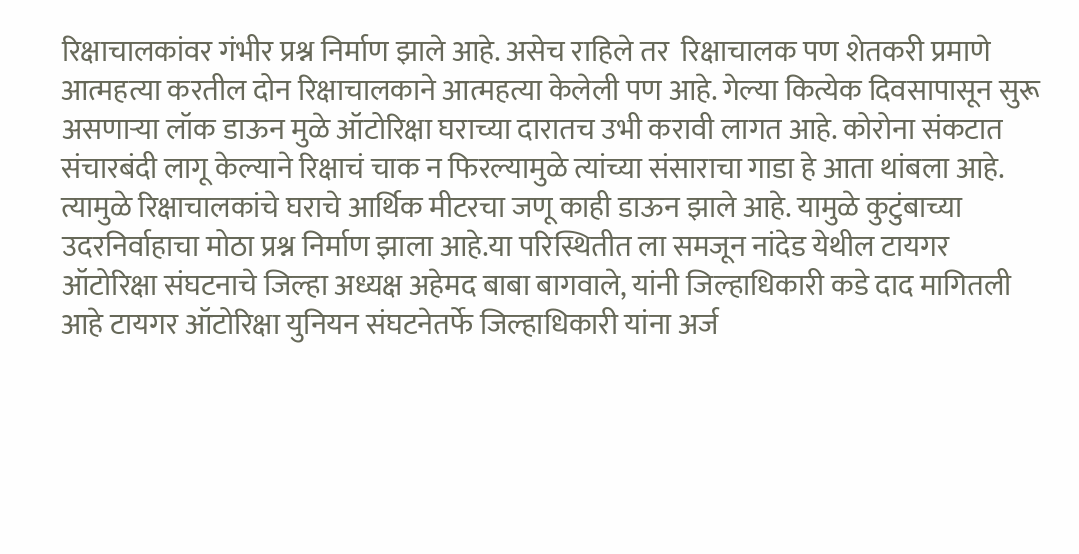रिक्षाचालकांवर गंभीर प्रश्न निर्माण झाले आहे. असेच राहिले तर  रिक्षाचालक पण शेतकरी प्रमाणे आत्महत्या करतील दोन रिक्षाचालकाने आत्महत्या केलेली पण आहे. गेल्या कित्येक दिवसापासून सुरू असणाऱ्या लॉक डाऊन मुळे ऑटोरिक्षा घराच्या दारातच उभी करावी लागत आहे. कोरोना संकटात संचारबंदी लागू केल्याने रिक्षाचं चाक न फिरल्यामुळे त्यांच्या संसाराचा गाडा हे आता थांबला आहे.
त्यामुळे रिक्षाचालकांचे घराचे आर्थिक मीटरचा जणू काही डाऊन झाले आहे. यामुळे कुटुंबाच्या उदरनिर्वाहाचा मोठा प्रश्न निर्माण झाला आहे.या परिस्थितीत ला समजून नांदेड येथील टायगर ऑटोरिक्षा संघटनाचे जिल्हा अध्यक्ष अहेमद बाबा बागवाले, यांनी जिल्हाधिकारी कडे दाद मागितली आहे टायगर ऑटोरिक्षा युनियन संघटनेतर्फे जिल्हाधिकारी यांना अर्ज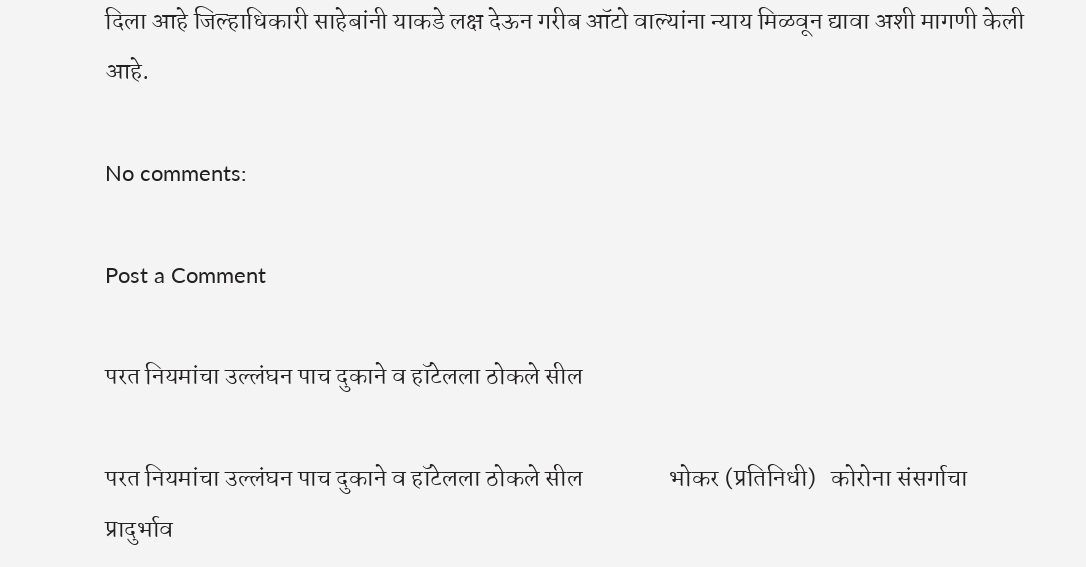दिला आहे जिल्हाधिकारी साहेबांनी याकडे लक्ष देऊन गरीब ऑटो वाल्यांना न्याय मिळवून द्यावा अशी मागणी केली आहे.

No comments:

Post a Comment

परत नियमांचा उल्लंघन पाच दुकाने व हॉटेलला ठोकले सील

परत नियमांचा उल्लंघन पाच दुकाने व हॉटेलला ठोकले सील                 भोकर (प्रतिनिधी)   कोरोना संसर्गाचा प्रादुर्भाव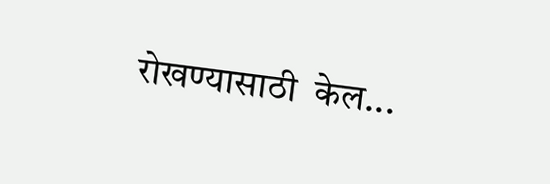रोखण्यासाठी  केल...